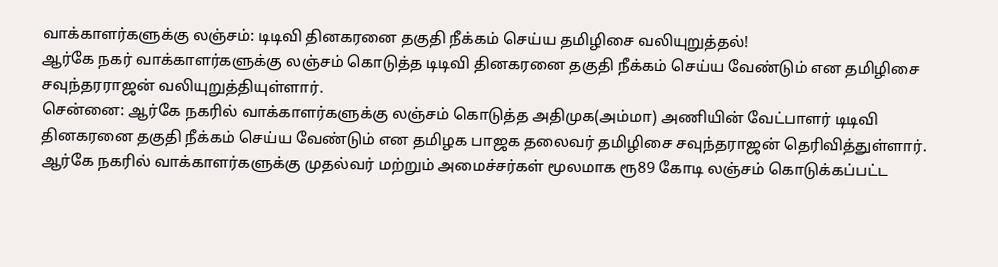வாக்காளர்களுக்கு லஞ்சம்: டிடிவி தினகரனை தகுதி நீக்கம் செய்ய தமிழிசை வலியுறுத்தல்!
ஆர்கே நகர் வாக்காளர்களுக்கு லஞ்சம் கொடுத்த டிடிவி தினகரனை தகுதி நீக்கம் செய்ய வேண்டும் என தமிழிசை சவுந்தரராஜன் வலியுறுத்தியுள்ளார்.
சென்னை: ஆர்கே நகரில் வாக்காளர்களுக்கு லஞ்சம் கொடுத்த அதிமுக(அம்மா) அணியின் வேட்பாளர் டிடிவி தினகரனை தகுதி நீக்கம் செய்ய வேண்டும் என தமிழக பாஜக தலைவர் தமிழிசை சவுந்தராஜன் தெரிவித்துள்ளார்.
ஆர்கே நகரில் வாக்காளர்களுக்கு முதல்வர் மற்றும் அமைச்சர்கள் மூலமாக ரூ89 கோடி லஞ்சம் கொடுக்கப்பட்ட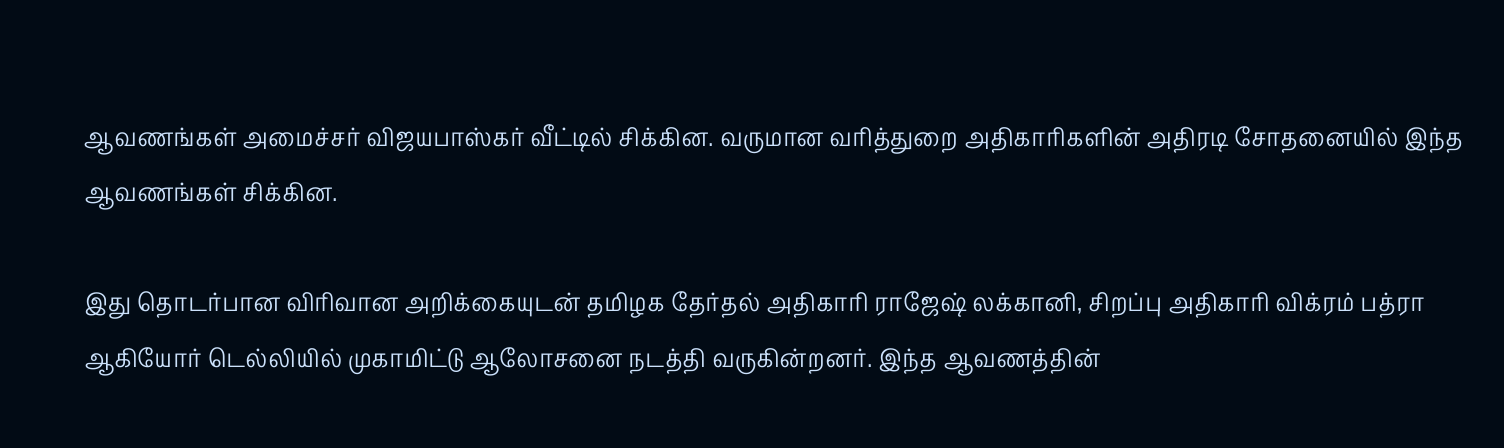ஆவணங்கள் அமைச்சர் விஜயபாஸ்கர் வீட்டில் சிக்கின. வருமான வரித்துறை அதிகாரிகளின் அதிரடி சோதனையில் இந்த ஆவணங்கள் சிக்கின.

இது தொடர்பான விரிவான அறிக்கையுடன் தமிழக தேர்தல் அதிகாரி ராஜேஷ் லக்கானி, சிறப்பு அதிகாரி விக்ரம் பத்ரா ஆகியோர் டெல்லியில் முகாமிட்டு ஆலோசனை நடத்தி வருகின்றனர். இந்த ஆவணத்தின்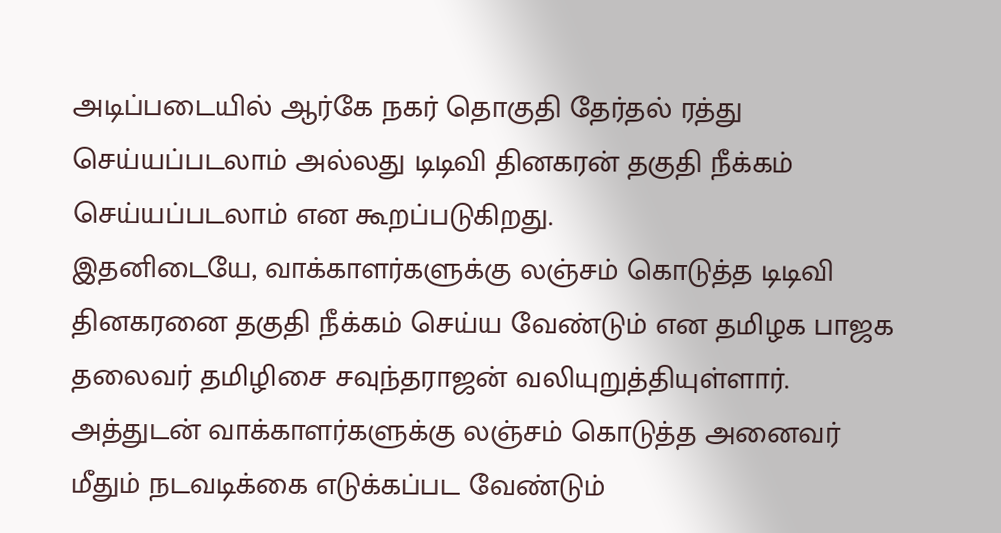அடிப்படையில் ஆர்கே நகர் தொகுதி தேர்தல் ரத்து செய்யப்படலாம் அல்லது டிடிவி தினகரன் தகுதி நீக்கம் செய்யப்படலாம் என கூறப்படுகிறது.
இதனிடையே, வாக்காளர்களுக்கு லஞ்சம் கொடுத்த டிடிவி தினகரனை தகுதி நீக்கம் செய்ய வேண்டும் என தமிழக பாஜக தலைவர் தமிழிசை சவுந்தராஜன் வலியுறுத்தியுள்ளார். அத்துடன் வாக்காளர்களுக்கு லஞ்சம் கொடுத்த அனைவர் மீதும் நடவடிக்கை எடுக்கப்பட வேண்டும்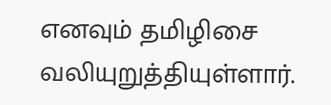எனவும் தமிழிசை வலியுறுத்தியுள்ளார்.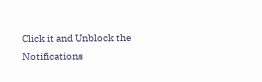Click it and Unblock the Notifications